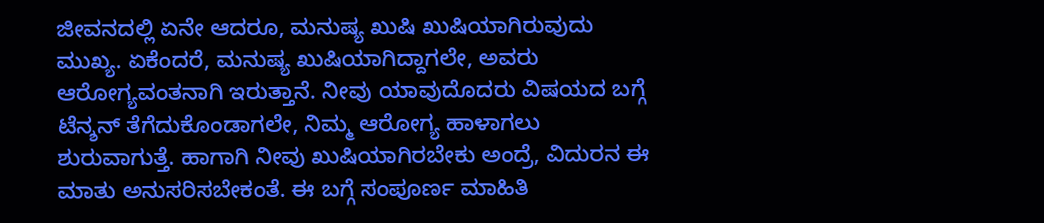ಜೀವನದಲ್ಲಿ ಏನೇ ಆದರೂ, ಮನುಷ್ಯ ಖುಷಿ ಖುಷಿಯಾಗಿರುವುದು ಮುಖ್ಯ. ಏಕೆಂದರೆ, ಮನುಷ್ಯ ಖುಷಿಯಾಗಿದ್ದಾಗಲೇ, ಅವರು ಆರೋಗ್ಯವಂತನಾಗಿ ಇರುತ್ತಾನೆ. ನೀವು ಯಾವುದೊದರು ವಿಷಯದ ಬಗ್ಗೆ ಟೆನ್ಶನ್ ತೆಗೆದುಕೊಂಡಾಗಲೇ, ನಿಮ್ಮ ಆರೋಗ್ಯ ಹಾಳಾಗಲು ಶುರುವಾಗುತ್ತೆ. ಹಾಗಾಗಿ ನೀವು ಖುಷಿಯಾಗಿರಬೇಕು ಅಂದ್ರೆ, ವಿದುರನ ಈ ಮಾತು ಅನುಸರಿಸಬೇಕಂತೆ. ಈ ಬಗ್ಗೆ ಸಂಪೂರ್ಣ ಮಾಹಿತಿ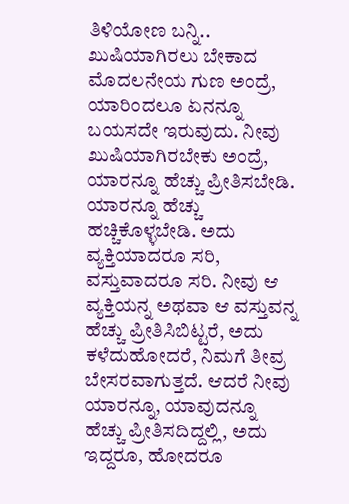ತಿಳಿಯೋಣ ಬನ್ನಿ..
ಖುಷಿಯಾಗಿರಲು ಬೇಕಾದ ಮೊದಲನೇಯ ಗುಣ ಅಂದ್ರೆ, ಯಾರಿಂದಲೂ ಏನನ್ನೂ ಬಯಸದೇ ಇರುವುದು. ನೀವು ಖುಷಿಯಾಗಿರಬೇಕು ಅಂದ್ರೆ, ಯಾರನ್ನೂ ಹೆಚ್ಚು ಪ್ರೀತಿಸಬೇಡಿ. ಯಾರನ್ನೂ ಹೆಚ್ಚು ಹಚ್ಚಿಕೊಳ್ಳಬೇಡಿ. ಅದು ವ್ಯಕ್ತಿಯಾದರೂ ಸರಿ, ವಸ್ತುವಾದರೂ ಸರಿ. ನೀವು ಆ ವ್ಯಕ್ತಿಯನ್ನ ಅಥವಾ ಆ ವಸ್ತುವನ್ನ ಹೆಚ್ಚು ಪ್ರೀತಿಸಿಬಿಟ್ಟರೆ, ಅದು ಕಳೆದುಹೋದರೆ, ನಿಮಗೆ ತೀವ್ರ ಬೇಸರವಾಗುತ್ತದೆ. ಆದರೆ ನೀವು ಯಾರನ್ನೂ, ಯಾವುದನ್ನೂ ಹೆಚ್ಚು ಪ್ರೀತಿಸದಿದ್ದಲ್ಲಿ, ಅದು ಇದ್ದರೂ, ಹೋದರೂ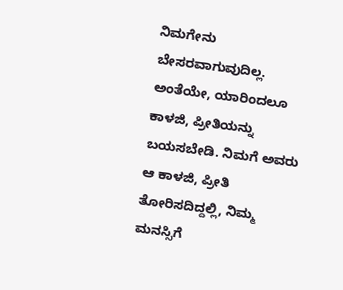ನಿಮಗೇನು ಬೇಸರವಾಗುವುದಿಲ್ಲ. ಅಂತೆಯೇ, ಯಾರಿಂದಲೂ ಕಾಳಜಿ, ಪ್ರೀತಿಯನ್ನು ಬಯಸಬೇಡಿ. ನಿಮಗೆ ಅವರು ಆ ಕಾಳಜಿ, ಪ್ರೀತಿ ತೋರಿಸದಿದ್ದಲ್ಲಿ, ನಿಮ್ಮ ಮನಸ್ಸಿಗೆ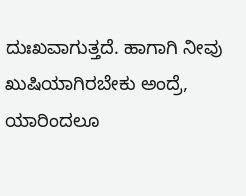ದುಃಖವಾಗುತ್ತದೆ. ಹಾಗಾಗಿ ನೀವು ಖುಷಿಯಾಗಿರಬೇಕು ಅಂದ್ರೆ, ಯಾರಿಂದಲೂ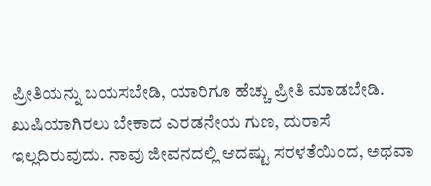ಪ್ರೀತಿಯನ್ನು ಬಯಸಬೇಡಿ, ಯಾರಿಗೂ ಹೆಚ್ಚು ಪ್ರೀತಿ ಮಾಡಬೇಡಿ.
ಖುಷಿಯಾಗಿರಲು ಬೇಕಾದ ಎರಡನೇಯ ಗುಣ, ದುರಾಸೆ ಇಲ್ಲದಿರುವುದು. ನಾವು ಜೀವನದಲ್ಲಿ ಆದಷ್ಟು ಸರಳತೆಯಿಂದ, ಅಥವಾ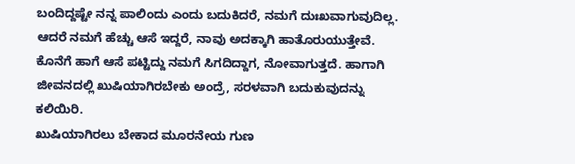ಬಂದಿದ್ದಷ್ಟೇ ನನ್ನ ಪಾಲಿಂದು ಎಂದು ಬದುಕಿದರೆ, ನಮಗೆ ದುಃಖವಾಗುವುದಿಲ್ಲ. ಆದರೆ ನಮಗೆ ಹೆಚ್ಚು ಆಸೆ ಇದ್ದರೆ, ನಾವು ಅದಕ್ಕಾಗಿ ಹಾತೊರುಯುತ್ತೇವೆ. ಕೊನೆಗೆ ಹಾಗೆ ಆಸೆ ಪಟ್ಟಿದ್ದು ನಮಗೆ ಸಿಗದಿದ್ದಾಗ, ನೋವಾಗುತ್ತದೆ. ಹಾಗಾಗಿ ಜೀವನದಲ್ಲಿ ಖುಷಿಯಾಗಿರಬೇಕು ಅಂದ್ರೆ, ಸರಳವಾಗಿ ಬದುಕುವುದನ್ನು ಕಲಿಯಿರಿ.
ಖುಷಿಯಾಗಿರಲು ಬೇಕಾದ ಮೂರನೇಯ ಗುಣ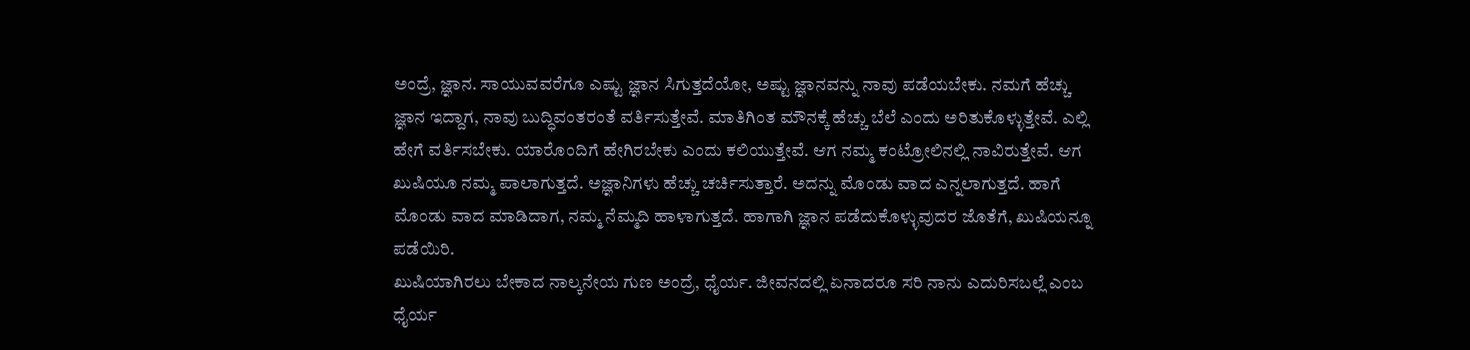ಅಂದ್ರೆ, ಜ್ಞಾನ. ಸಾಯುವವರೆಗೂ ಎಷ್ಟು ಜ್ಞಾನ ಸಿಗುತ್ತದೆಯೋ, ಅಷ್ಟು ಜ್ಞಾನವನ್ನು ನಾವು ಪಡೆಯಬೇಕು. ನಮಗೆ ಹೆಚ್ಚು ಜ್ಞಾನ ಇದ್ದಾಗ, ನಾವು ಬುದ್ಧಿವಂತರಂತೆ ವರ್ತಿಸುತ್ತೇವೆ. ಮಾತಿಗಿಂತ ಮೌನಕ್ಕೆ ಹೆಚ್ಚು ಬೆಲೆ ಎಂದು ಅರಿತುಕೊಳ್ಳುತ್ತೇವೆ. ಎಲ್ಲಿ ಹೇಗೆ ವರ್ತಿಸಬೇಕು. ಯಾರೊಂದಿಗೆ ಹೇಗಿರಬೇಕು ಎಂದು ಕಲಿಯುತ್ತೇವೆ. ಆಗ ನಮ್ಮ ಕಂಟ್ರೋಲಿನಲ್ಲಿ ನಾವಿರುತ್ತೇವೆ. ಆಗ ಖುಷಿಯೂ ನಮ್ಮ ಪಾಲಾಗುತ್ತದೆ. ಅಜ್ಞಾನಿಗಳು ಹೆಚ್ಚು ಚರ್ಚಿಸುತ್ತಾರೆ. ಅದನ್ನು ಮೊಂಡು ವಾದ ಎನ್ನಲಾಗುತ್ತದೆ. ಹಾಗೆ ಮೊಂಡು ವಾದ ಮಾಡಿದಾಗ, ನಮ್ಮ ನೆಮ್ಮದಿ ಹಾಳಾಗುತ್ತದೆ. ಹಾಗಾಗಿ ಜ್ಞಾನ ಪಡೆದುಕೊಳ್ಳುವುದರ ಜೊತೆಗೆ, ಖುಷಿಯನ್ನೂ ಪಡೆಯಿರಿ.
ಖುಷಿಯಾಗಿರಲು ಬೇಕಾದ ನಾಲ್ಕನೇಯ ಗುಣ ಅಂದ್ರೆ, ಧೈರ್ಯ. ಜೀವನದಲ್ಲಿ ಏನಾದರೂ ಸರಿ ನಾನು ಎದುರಿಸಬಲ್ಲೆ ಎಂಬ ಧೈರ್ಯ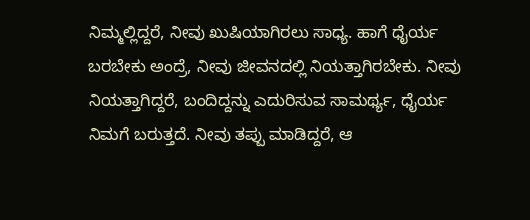ನಿಮ್ಮಲ್ಲಿದ್ದರೆ, ನೀವು ಖುಷಿಯಾಗಿರಲು ಸಾಧ್ಯ. ಹಾಗೆ ಧೈರ್ಯ ಬರಬೇಕು ಅಂದ್ರೆ, ನೀವು ಜೀವನದಲ್ಲಿ ನಿಯತ್ತಾಗಿರಬೇಕು. ನೀವು ನಿಯತ್ತಾಗಿದ್ದರೆ, ಬಂದಿದ್ದನ್ನು ಎದುರಿಸುವ ಸಾಮರ್ಥ್ಯ, ಧೈರ್ಯ ನಿಮಗೆ ಬರುತ್ತದೆ. ನೀವು ತಪ್ಪು ಮಾಡಿದ್ದರೆ, ಆ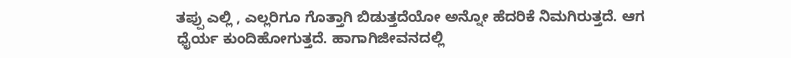ತಪ್ಪು ಎಲ್ಲಿ , ಎಲ್ಲರಿಗೂ ಗೊತ್ತಾಗಿ ಬಿಡುತ್ತದೆಯೋ ಅನ್ನೋ ಹೆದರಿಕೆ ನಿಮಗಿರುತ್ತದೆ. ಆಗ ಧೈರ್ಯ ಕುಂದಿಹೋಗುತ್ತದೆ. ಹಾಗಾಗಿಜೀವನದಲ್ಲಿ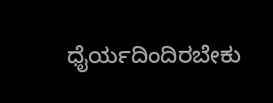ಧೈರ್ಯದಿಂದಿರಬೇಕು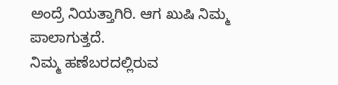ಅಂದ್ರೆ ನಿಯತ್ತಾಗಿರಿ. ಆಗ ಖುಷಿ ನಿಮ್ಮ ಪಾಲಾಗುತ್ತದೆ.
ನಿಮ್ಮ ಹಣೆಬರದಲ್ಲಿರುವ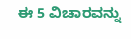ಈ 5 ವಿಚಾರವನ್ನು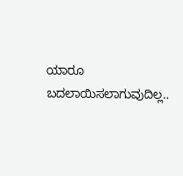ಯಾರೂ ಬದಲಾಯಿಸಲಾಗುವುದಿಲ್ಲ..